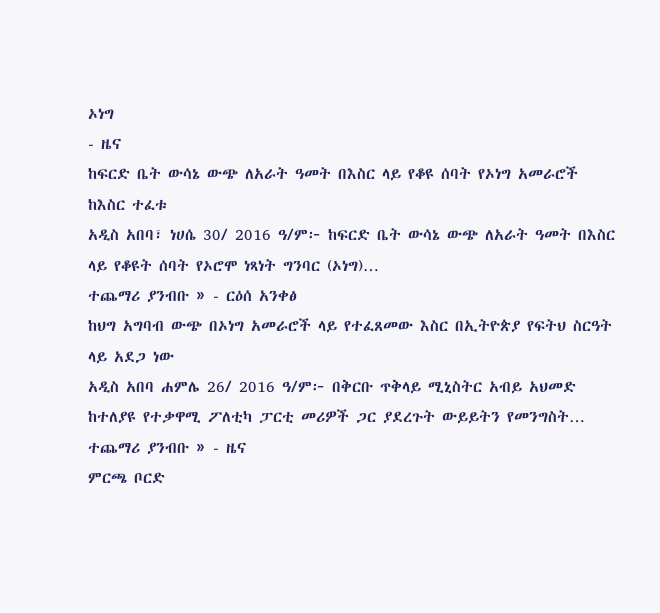ኦነግ
- ዜና
ከፍርድ ቤት ውሳኔ ውጭ ለአራት ዓመት በእስር ላይ የቆዩ ሰባት የኦነግ አመራሮች ከእስር ተፈቱ
አዲስ አበባ፣ ነሀሴ 30/ 2016 ዓ/ም፦ ከፍርድ ቤት ውሳኔ ውጭ ለአራት ዓመት በእስር ላይ የቆዩት ሰባት የኦሮሞ ነጻነት ግንባር (ኦነግ)…
ተጨማሪ ያንብቡ » - ርዕሰ አንቀፅ
ከህግ አግባብ ውጭ በኦነግ አመራሮች ላይ የተፈጸመው እስር በኢትዮጵያ የፍትህ ስርዓት ላይ አደጋ ነው
አዲስ አበባ ሐምሌ 26/ 2016 ዓ/ም፦ በቅርቡ ጥቅላይ ሚኒስትር አብይ አህመድ ከተለያዩ የተቃዋሚ ፖለቲካ ፓርቲ መሪዎች ጋር ያደረጉት ውይይትን የመንግስት…
ተጨማሪ ያንብቡ » - ዜና
ምርጫ ቦርድ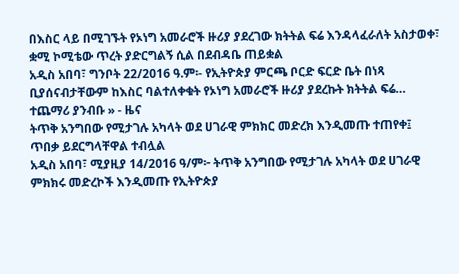በእስር ላይ በሚገኙት የኦነግ አመራሮች ዙሪያ ያደረገው ክትትል ፍሬ እንዳላፈራለት አስታወቀ፣ ቋሚ ኮሚቴው ጥረት ያድርግልኝ ሲል በደብዳቤ ጠይቋል
አዲስ አበባ፣ ግንቦት 22/2016 ዓ.ም፡- የኢትዮጵያ ምርጫ ቦርድ ፍርድ ቤት በነጻ ቢያሰናብታቸውም ከእስር ባልተለቀቁት የኦነግ አመራሮች ዙሪያ ያደረኩት ክትትል ፍሬ…
ተጨማሪ ያንብቡ » - ዜና
ትጥቅ አንግበው የሚታገሉ አካላት ወደ ሀገራዊ ምክክር መድረክ እንዲመጡ ተጠየቀ፤ ጥበቃ ይደርግላቸዋል ተብሏል
አዲስ አበባ፣ ሚያዚያ 14/2016 ዓ/ም፦ ትጥቅ አንግበው የሚታገሉ አካላት ወደ ሀገራዊ ምክክሩ መድረኮች እንዲመጡ የኢትዮጵያ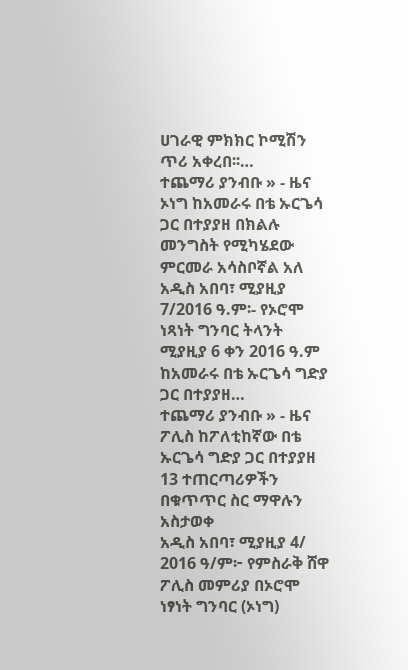ሀገራዊ ምክክር ኮሚሽን ጥሪ አቀረበ፡፡…
ተጨማሪ ያንብቡ » - ዜና
ኦነግ ከአመራሩ በቴ ኡርጌሳ ጋር በተያያዘ በክልሉ መንግስት የሚካሄደው ምርመራ አሳስቦኛል አለ
አዲስ አበባ፣ ሚያዚያ 7/2016 ዓ.ም፡- የኦሮሞ ነጻነት ግንባር ትላንት ሚያዚያ 6 ቀን 2016 ዓ.ም ከአመራሩ በቴ ኡርጌሳ ግድያ ጋር በተያያዘ…
ተጨማሪ ያንብቡ » - ዜና
ፖሊስ ከፖለቲከኛው በቴ ኡርጌሳ ግድያ ጋር በተያያዘ 13 ተጠርጣሪዎችን በቁጥጥር ስር ማዋሉን አስታወቀ
አዲስ አበባ፣ ሚያዚያ 4/ 2016 ዓ/ም፦ የምስራቅ ሸዋ ፖሊስ መምሪያ በኦሮሞ ነፃነት ግንባር (ኦነግ)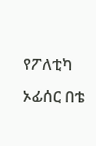የፖለቲካ ኦፊሰር በቴ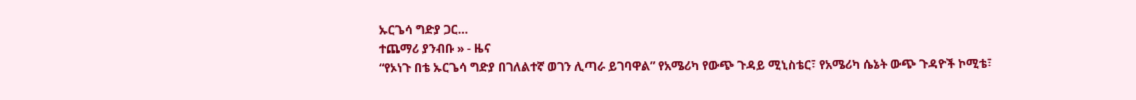ኡርጌሳ ግድያ ጋር…
ተጨማሪ ያንብቡ » - ዜና
“የኦነጉ በቴ ኡርጌሳ ግድያ በገለልተኛ ወገን ሊጣራ ይገባዋል” የአሜሪካ የውጭ ጉዳይ ሚኒስቴር፣ የአሜሪካ ሴኔት ውጭ ጉዳዮች ኮሚቴ፣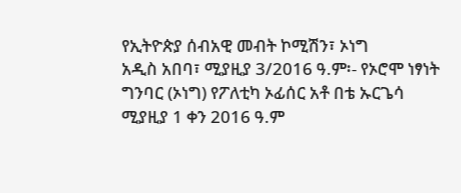የኢትዮጵያ ሰብአዊ መብት ኮሚሽን፣ ኦነግ
አዲስ አበባ፣ ሚያዚያ 3/2016 ዓ.ም፡- የኦሮሞ ነፃነት ግንባር (ኦነግ) የፖለቲካ ኦፊሰር አቶ በቴ ኡርጌሳ ሚያዚያ 1 ቀን 2016 ዓ.ም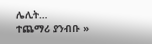ሌሊት…
ተጨማሪ ያንብቡ »